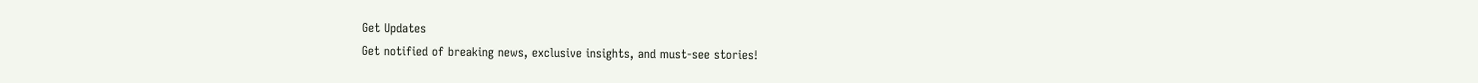Get Updates
Get notified of breaking news, exclusive insights, and must-see stories!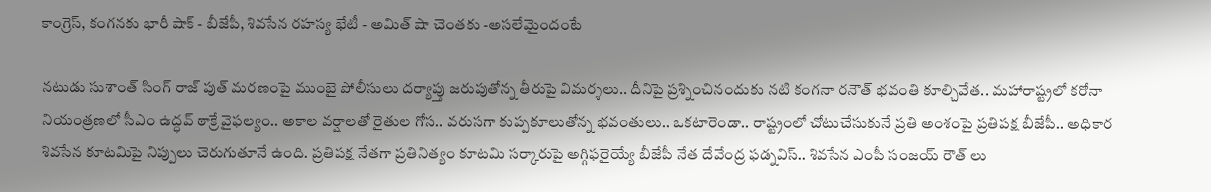కాంగ్రెస్, కంగనకు భారీ షాక్ - బీజేపీ, శివసేన రహస్య భేటీ - అమిత్ షా చెంతకు -అసలేమైందంటే

నటుడు సుశాంత్ సింగ్ రాజ్ పుత్ మరణంపై ముంబై పోలీసులు దర్యాప్తు జరుపుతోన్న తీరుపై విమర్శలు.. దీనిపై ప్రశ్నించినందుకు నటి కంగనా రనౌత్ భవంతి కూల్చివేత.. మహారాష్ట్రలో కరోనా నియంత్రణలో సీఎం ఉద్ధవ్ ఠాక్రే వైఫల్యం.. అకాల వర్షాలతో రైతుల గోస.. వరుసగా కుప్పకూలుతోన్న భవంతులు.. ఒకటారెండా.. రాష్ట్రంలో చోటుచేసుకునే ప్రతి అంశంపై ప్రతిపక్ష బీజేపీ.. అధికార శివసేన కూటమిపై నిప్పులు చెరుగుతూనే ఉంది. ప్రతిపక్ష నేతగా ప్రతినిత్యం కూటమి సర్కారుపై అగ్గిఫరైయ్యే బీజేపీ నేత దేవేంద్ర ఫడ్నవిస్.. శివసేన ఎంపీ సంజయ్ రౌత్ లు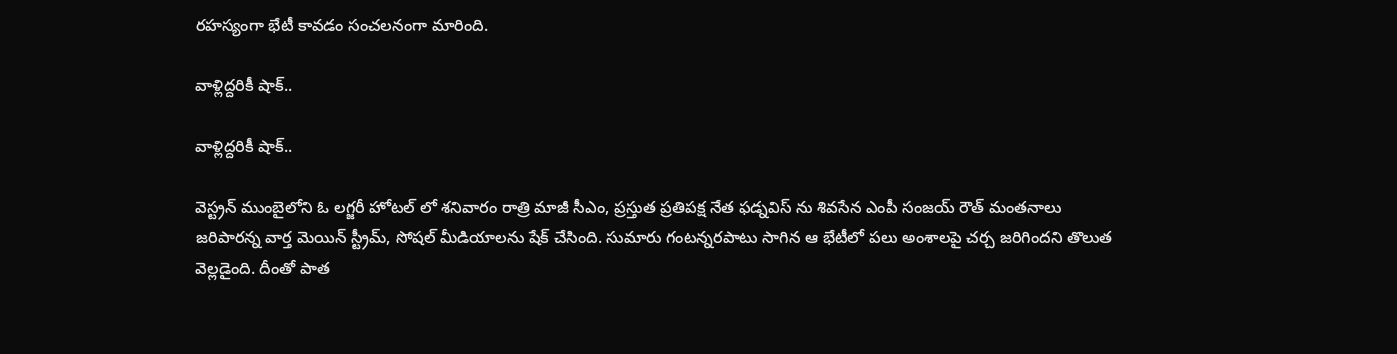రహస్యంగా భేటీ కావడం సంచలనంగా మారింది.

వాళ్లిద్దరికీ షాక్..

వాళ్లిద్దరికీ షాక్..

వెస్ట్రన్ ముంబైలోని ఓ లగ్జరీ హోటల్ లో శనివారం రాత్రి మాజీ సీఎం, ప్రస్తుత ప్రతిపక్ష నేత ఫడ్నవిస్ ను శివసేన ఎంపీ సంజయ్ రౌత్ మంతనాలు జరిపారన్న వార్త మెయిన్ స్ట్రీమ్, సోషల్ మీడియాలను షేక్ చేసింది. సుమారు గంటన్నరపాటు సాగిన ఆ భేటీలో పలు అంశాలపై చర్చ జరిగిందని తొలుత వెల్లడైంది. దీంతో పాత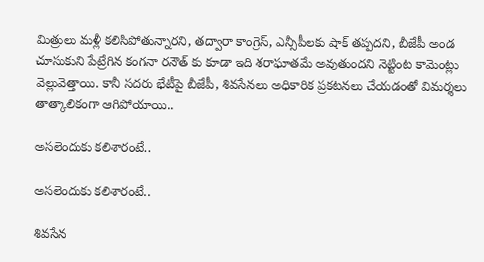మిత్రులు మళ్లీ కలిసిపోతున్నారని, తద్వారా కాంగ్రెస్, ఎన్సీపీలకు షాక్ తప్పదని, బీజేపీ అండ చూసుకుని పేట్రేగిన కంగనా రనౌత్ కు కూడా ఇది శరాఘాతమే అవుతుందని నెట్టింట కామెంట్లు వెల్లువెత్తాయి. కానీ సదరు భేటీపై బీజేపీ, శివసేనలు అధికారిక ప్రకటనలు చేయడంతో విమర్శలు తాత్కాలికంగా ఆగిపోయాయి..

అసలెందుకు కలిశారంటే..

అసలెందుకు కలిశారంటే..

శివసేన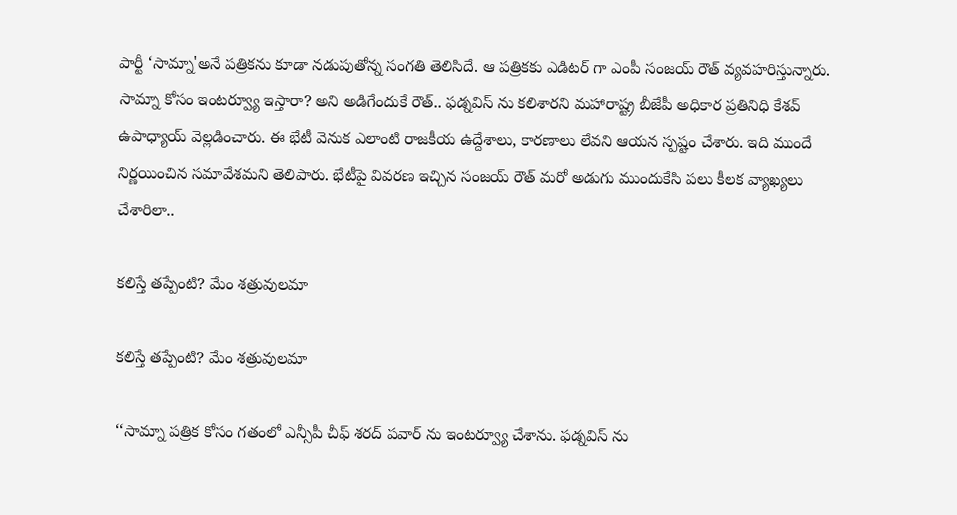పార్టీ ‘సామ్నా'అనే పత్రికను కూడా నడుపుతోన్న సంగతి తెలిసిదే. ఆ పత్రికకు ఎడిటర్ గా ఎంపీ సంజయ్ రౌత్ వ్యవహరిస్తున్నారు. సామ్నా కోసం ఇంటర్వ్యూ ఇస్తారా? అని అడిగేందుకే రౌత్.. ఫడ్నవిస్ ను కలిశారని మహారాష్ట్ర బీజేపీ అధికార ప్రతినిధి కేశవ్‌ ఉపాధ్యాయ్‌ వెల్లడించారు. ఈ భేటీ వెనుక ఎలాంటి రాజకీయ ఉద్దేశాలు, కారణాలు లేవని ఆయన స్పష్టం చేశారు. ఇది ముందే నిర్ణయించిన సమావేశమని తెలిపారు. భేటీపై వివరణ ఇచ్చిన సంజయ్ రౌత్ మరో అడుగు ముందుకేసి పలు కీలక వ్యాఖ్యలు చేశారిలా..

కలిస్తే తప్పేంటి? మేం శత్రువులమా

కలిస్తే తప్పేంటి? మేం శత్రువులమా

‘‘సామ్నా పత్రిక కోసం గతంలో ఎన్సీపీ చీఫ్ శరద్ పవార్ ను ఇంటర్వ్యూ చేశాను. ఫడ్నవిస్ ను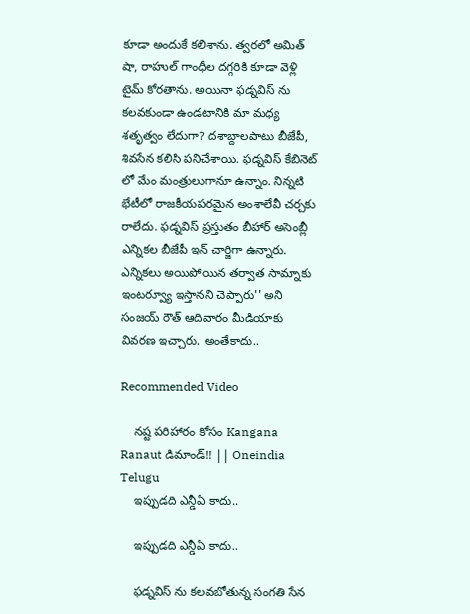కూడా అందుకే కలిశాను. త్వరలో అమిత్ షా, రాహుల్ గాంధీల దగ్గరికి కూడా వెళ్లి టైమ్ కోరతాను. అయినా ఫడ్నవిస్ ను కలవకుండా ఉండటానికి మా మధ్య శతృత్వం లేదుగా? దశాబ్దాలపాటు బీజేపీ, శివసేన కలిసి పనిచేశాయి. ఫడ్నవిస్ కేబినెట్ లో మేం మంత్రులుగానూ ఉన్నాం. నిన్నటి భేటీలో రాజకీయపరమైన అంశాలేవీ చర్చకు రాలేదు. ఫడ్నవిస్ ప్రస్తుతం బీహార్ అసెంబ్లీ ఎన్నికల బీజేపీ ఇన్ చార్జిగా ఉన్నారు. ఎన్నికలు అయిపోయిన తర్వాత సామ్నాకు ఇంటర్వ్యూ ఇస్తానని చెప్పారు'' అని సంజయ్ రౌత్ ఆదివారం మీడియాకు వివరణ ఇచ్చారు. అంతేకాదు..

Recommended Video

    నష్ట పరిహారం కోసం Kangana Ranaut డిమాండ్!! || Oneindia Telugu
    ఇప్పుడది ఎన్డీఏ కాదు..

    ఇప్పుడది ఎన్డీఏ కాదు..

    ఫడ్నవిస్ ను కలవబోతున్న సంగతి సేన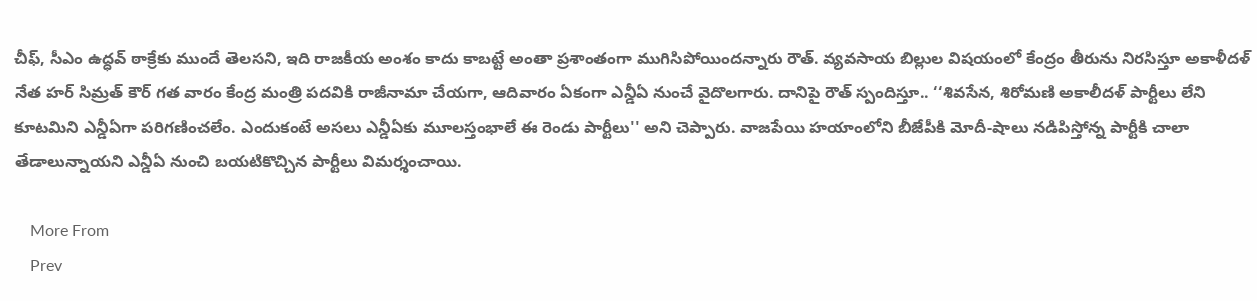చీఫ్, సీఎం ఉద్ధవ్ ఠాక్రేకు ముందే తెలసని, ఇది రాజకీయ అంశం కాదు కాబట్టే అంతా ప్రశాంతంగా ముగిసిపోయిందన్నారు రౌత్. వ్యవసాయ బిల్లుల విషయంలో కేంద్రం తీరును నిరసిస్తూ అకాళీదళ్ నేత హర్ సిమ్రత్ కౌర్ గత వారం కేంద్ర మంత్రి పదవికి రాజీనామా చేయగా, ఆదివారం ఏకంగా ఎన్డీఏ నుంచే వైదొలగారు. దానిపై రౌత్ స్పందిస్తూ.. ‘‘శివసేన, శిరోమణి అకాలీదళ్ పార్టీలు లేని కూటమిని ఎన్డీఏగా పరిగణించలేం. ఎందుకంటే అసలు ఎన్డీఏకు మూలస్తంభాలే ఈ రెండు పార్టీలు'' అని చెప్పారు. వాజపేయి హయాంలోని బీజేపీకి మోదీ-షాలు నడిపిస్తోన్న పార్టీకి చాలా తేడాలున్నాయని ఎన్డీఏ నుంచి బయటికొచ్చిన పార్టీలు విమర్శంచాయి.

    More From
    Prev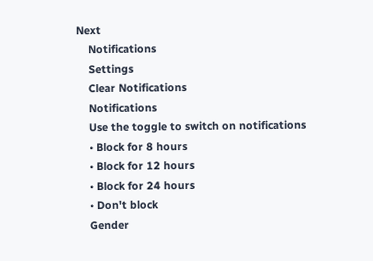Next
    Notifications
    Settings
    Clear Notifications
    Notifications
    Use the toggle to switch on notifications
    • Block for 8 hours
    • Block for 12 hours
    • Block for 24 hours
    • Don't block
    Gender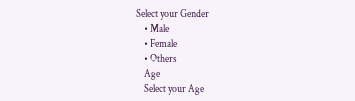Select your Gender
    • Male
    • Female
    • Others
    Age
    Select your Age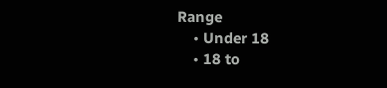Range
    • Under 18
    • 18 to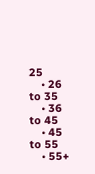25
    • 26 to 35
    • 36 to 45
    • 45 to 55
    • 55+